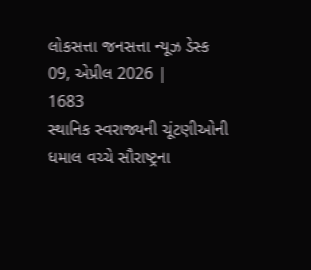લોકસત્તા જનસત્તા ન્યૂઝ ડેસ્ક
09, એપ્રીલ 2026 |
1683
સ્થાનિક સ્વરાજ્યની ચૂંટણીઓની ધમાલ વચ્ચે સૌરાષ્ટ્રના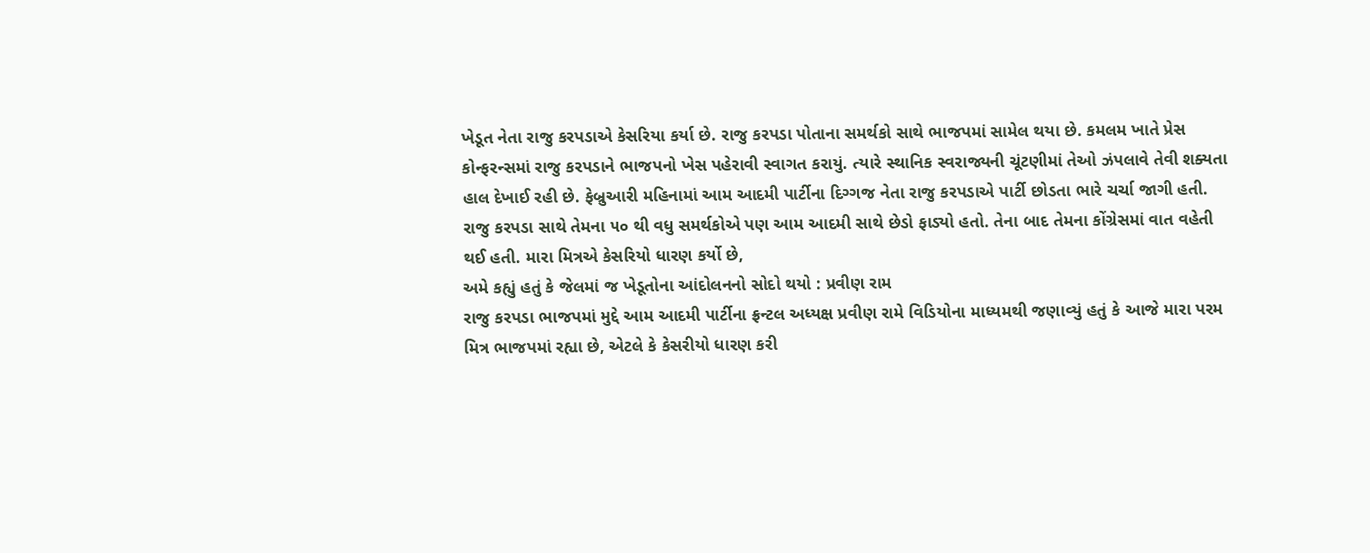ખેડૂત નેતા રાજુ કરપડાએ કેસરિયા કર્યા છે. રાજુ કરપડા પોતાના સમર્થકો સાથે ભાજપમાં સામેલ થયા છે. કમલમ ખાતે પ્રેસ કોન્ફરન્સમાં રાજુ કરપડાને ભાજપનો ખેસ પહેરાવી સ્વાગત કરાયું. ત્યારે સ્થાનિક સ્વરાજ્યની ચૂંટણીમાં તેઓ ઝંપલાવે તેવી શક્યતા હાલ દેખાઈ રહી છે. ફેબ્રુઆરી મહિનામાં આમ આદમી પાર્ટીના દિગ્ગજ નેતા રાજુ કરપડાએ પાર્ટી છોડતા ભારે ચર્ચા જાગી હતી. રાજુ કરપડા સાથે તેમના ૫૦ થી વધુ સમર્થકોએ પણ આમ આદમી સાથે છેડો ફાડ્યો હતો. તેના બાદ તેમના કોંગ્રેસમાં વાત વહેતી થઈ હતી. મારા મિત્રએ કેસરિયો ધારણ કર્યો છે,
અમે કહ્યું હતું કે જેલમાં જ ખેડૂતોના આંદોલનનો સોદો થયો : પ્રવીણ રામ
રાજુ કરપડા ભાજપમાં મુદ્દે આમ આદમી પાર્ટીના ફ્રન્ટલ અધ્યક્ષ પ્રવીણ રામે વિડિયોના માધ્યમથી જણાવ્યું હતું કે આજે મારા પરમ મિત્ર ભાજપમાં રહ્યા છે, એટલે કે કેસરીયો ધારણ કરી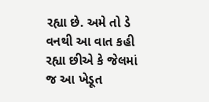રહ્યા છે. અમે તો ડે વનથી આ વાત કહી રહ્યા છીએ કે જેલમાં જ આ ખેડૂત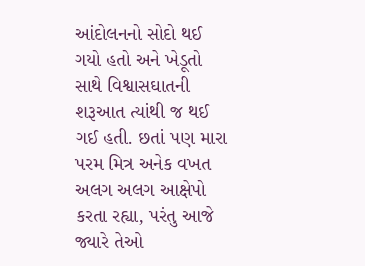આંદોલનનો સોદો થઈ ગયો હતો અને ખેડૂતો સાથે વિશ્વાસઘાતની શરૂઆત ત્યાંથી જ થઈ ગઈ હતી. છતાં પણ મારા પરમ મિત્ર અનેક વખત અલગ અલગ આક્ષેપો કરતા રહ્યા, પરંતુ આજે જ્યારે તેઓ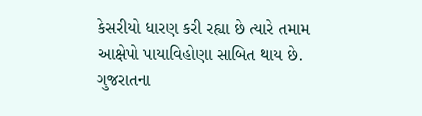કેસરીયો ધારણ કરી રહ્યા છે ત્યારે તમામ આક્ષેપો પાયાવિહોણા સાબિત થાય છે. ગુજરાતના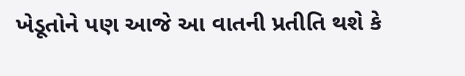ખેડૂતોને પણ આજે આ વાતની પ્રતીતિ થશે કે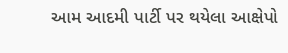આમ આદમી પાર્ટી પર થયેલા આક્ષેપો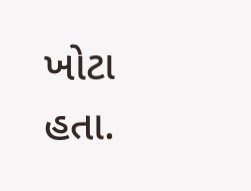ખોટા હતા.